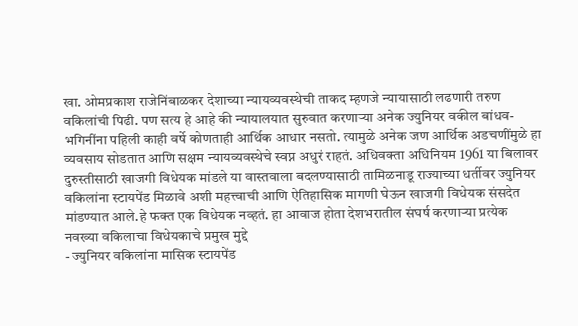खा. ओमप्रकाश राजेनिंबाळकर देशाच्या न्यायव्यवस्थेची ताकद म्हणजे न्यायासाठी लढणारी तरुण वकिलांची पिढी. पण सत्य हे आहे की न्यायालयात सुरुवात करणाऱ्या अनेक ज्युनियर वकील बांधव-भगिनींना पहिली काही वर्षे कोणताही आर्थिक आधार नसतो. त्यामुळे अनेक जण आर्थिक अडचणींमुळे हा व्यवसाय सोडतात आणि सक्षम न्यायव्यवस्थेचे स्वप्न अधुरं राहतं. अधिवक्ता अधिनियम 1961 या बिलावर दुरुस्तीसाठी खाजगी विधेयक मांडले या वास्तवाला बदलण्यासाठी तामिळनाडू राज्याच्या धर्तीवर ज्युनियर वकिलांना स्टायपेंड मिळावे अशी महत्त्वाची आणि ऐतिहासिक मागणी घेऊन खाजगी विधेयक संसदेत मांडण्यात आले.हे फक्त एक विधेयक नव्हतं. हा आवाज होता देशभरातील संघर्ष करणाऱ्या प्रत्येक नवख्या वकिलाचा विधेयकाचे प्रमुख मुद्दे
- ज्युनियर वकिलांना मासिक स्टायपेंड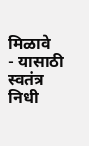मिळावे
- यासाठी स्वतंत्र निधी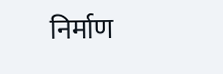निर्माण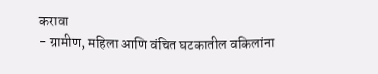करावा
- ग्रामीण, महिला आणि वंचित घटकातील वकिलांना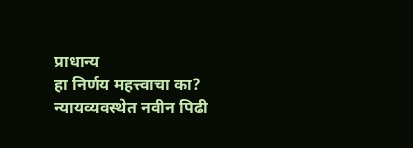प्राधान्य
हा निर्णय महत्त्वाचा का?
न्यायव्यवस्थेत नवीन पिढी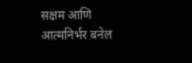सक्षम आणि आत्मनिर्भर बनेल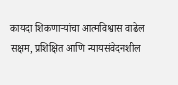कायदा शिकणाऱ्यांचा आत्मविश्वास वाढेल
सक्षम, प्रशिक्षित आणि न्यायसंवेदनशील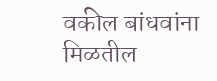वकील बांधवांना मिळतील